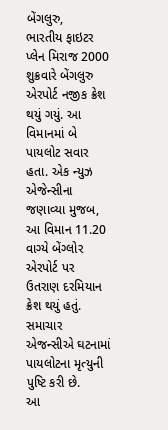બેંગલુરુ,
ભારતીય ફાઇટર પ્લેન મિરાજ 2000 શુક્રવારે બેંગલુરુ એરપોર્ટ નજીક ક્રેશ થયું ગયું. આ વિમાનમાં બે પાયલોટ સવાર હતા. એક ન્યુઝ એજેન્સીના જણાવ્યા મુજબ, આ વિમાન 11.20 વાગ્યે બેંગ્લોર એરપોર્ટ પર ઉતરાણ દરમિયાન ક્રેશ થયું હતું. સમાચાર એજન્સીએ ઘટનામાં પાયલોટના મૃત્યુની પુષ્ટિ કરી છે.
આ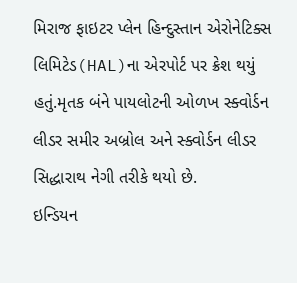મિરાજ ફાઇટર પ્લેન હિન્દુસ્તાન એરોનેટિક્સ લિમિટેડ(HAL)ના એરપોર્ટ પર ક્રેશ થયું હતું.મૃતક બંને પાયલોટની ઓળખ સ્ક્વોર્ડન લીડર સમીર અબ્રોલ અને સ્ક્વોર્ડન લીડર સિદ્ધારાથ નેગી તરીકે થયો છે.
ઇન્ડિયન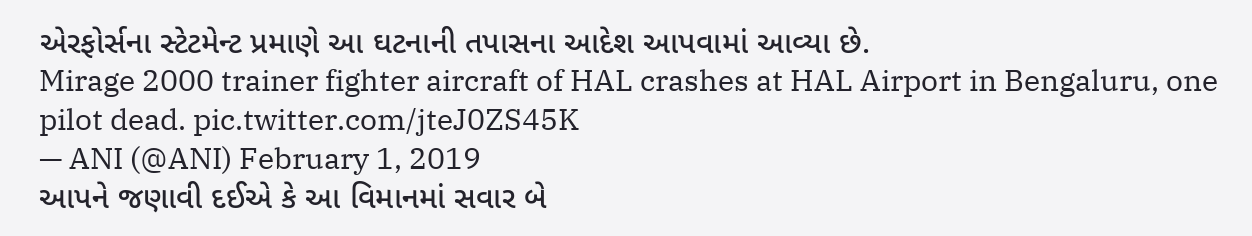એરફોર્સના સ્ટેટમેન્ટ પ્રમાણે આ ઘટનાની તપાસના આદેશ આપવામાં આવ્યા છે.
Mirage 2000 trainer fighter aircraft of HAL crashes at HAL Airport in Bengaluru, one pilot dead. pic.twitter.com/jteJ0ZS45K
— ANI (@ANI) February 1, 2019
આપને જણાવી દઈએ કે આ વિમાનમાં સવાર બે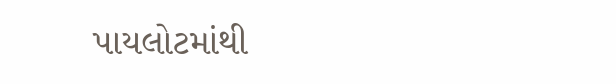પાયલોટમાંથી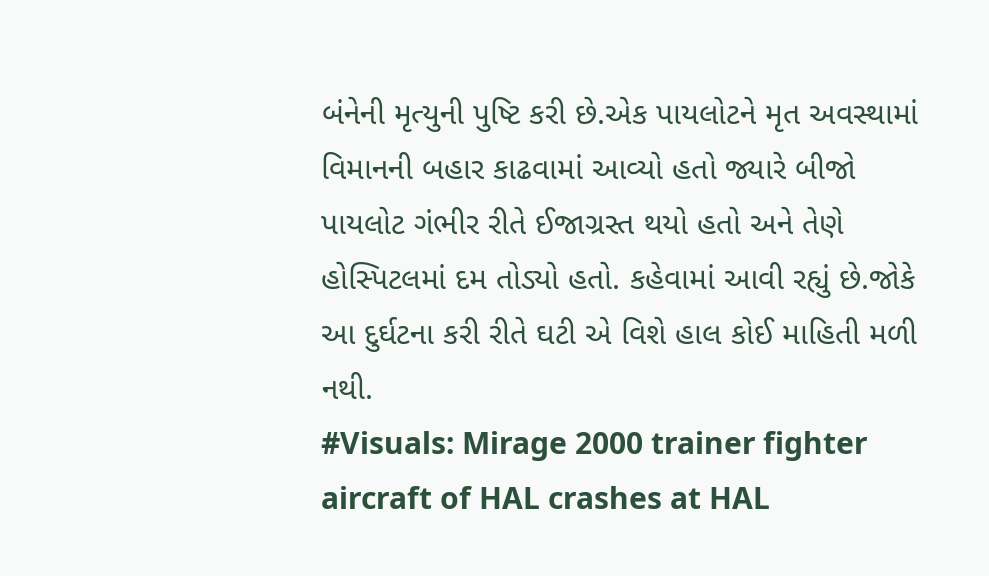બંનેની મૃત્યુની પુષ્ટિ કરી છે.એક પાયલોટને મૃત અવસ્થામાં વિમાનની બહાર કાઢવામાં આવ્યો હતો જ્યારે બીજો પાયલોટ ગંભીર રીતે ઈજાગ્રસ્ત થયો હતો અને તેણે હોસ્પિટલમાં દમ તોડ્યો હતો. કહેવામાં આવી રહ્યું છે.જોકે આ દુર્ઘટના કરી રીતે ઘટી એ વિશે હાલ કોઈ માહિતી મળી નથી.
#Visuals: Mirage 2000 trainer fighter aircraft of HAL crashes at HAL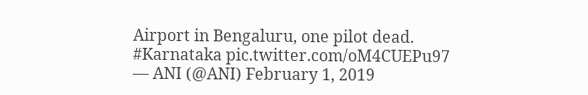Airport in Bengaluru, one pilot dead. #Karnataka pic.twitter.com/oM4CUEPu97
— ANI (@ANI) February 1, 2019